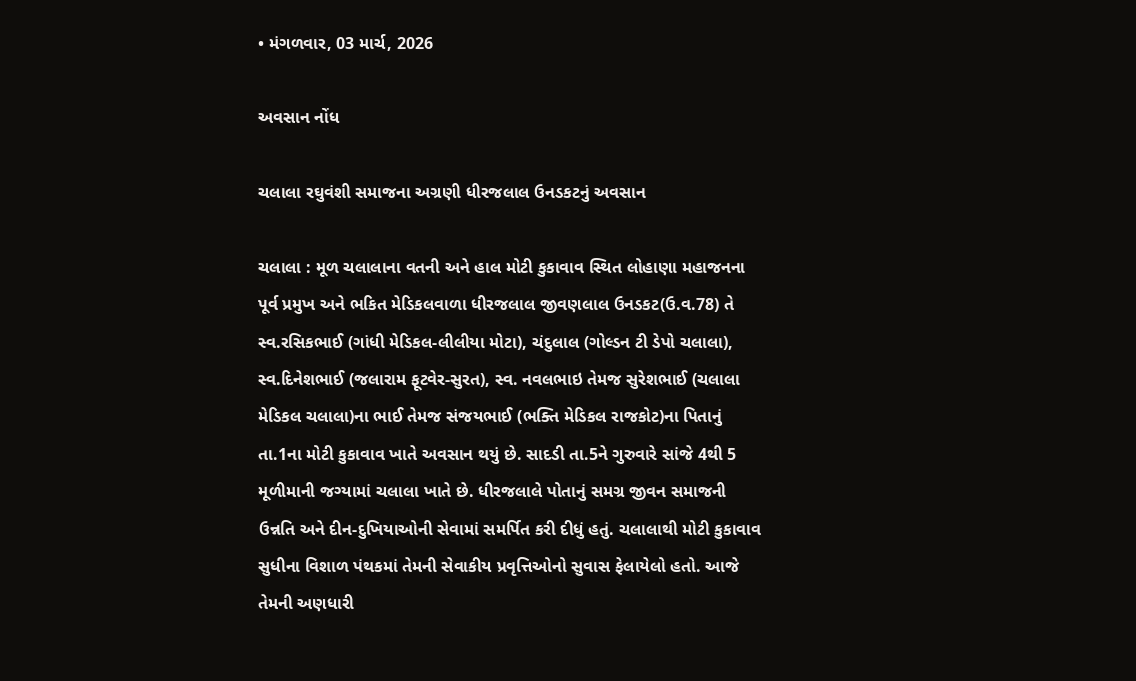• મંગળવાર, 03 માર્ચ, 2026

અવસાન નોંધ

ચલાલા રઘુવંશી સમાજના અગ્રણી ધીરજલાલ ઉનડકટનું અવસાન

ચલાલા : મૂળ ચલાલાના વતની અને હાલ મોટી કુકાવાવ સ્થિત લોહાણા મહાજનના પૂર્વ પ્રમુખ અને ભકિત મેડિકલવાળા ધીરજલાલ જીવણલાલ ઉનડકટ(ઉ.વ.78) તે સ્વ.રસિકભાઈ (ગાંધી મેડિકલ-લીલીયા મોટા), ચંદુલાલ (ગોલ્ડન ટી ડેપો ચલાલા), સ્વ.દિનેશભાઈ (જલારામ ફૂટવેર-સુરત), સ્વ. નવલભાઇ તેમજ સુરેશભાઈ (ચલાલા મેડિકલ ચલાલા)ના ભાઈ તેમજ સંજયભાઈ (ભક્તિ મેડિકલ રાજકોટ)ના પિતાનું તા.1ના મોટી કુકાવાવ ખાતે અવસાન થયું છે. સાદડી તા.5ને ગુરુવારે સાંજે 4થી 5 મૂળીમાની જગ્યામાં ચલાલા ખાતે છે. ધીરજલાલે પોતાનું સમગ્ર જીવન સમાજની ઉન્નતિ અને દીન-દુખિયાઓની સેવામાં સમર્પિત કરી દીધું હતું. ચલાલાથી મોટી કુકાવાવ સુધીના વિશાળ પંથકમાં તેમની સેવાકીય પ્રવૃત્તિઓનો સુવાસ ફેલાયેલો હતો. આજે તેમની અણધારી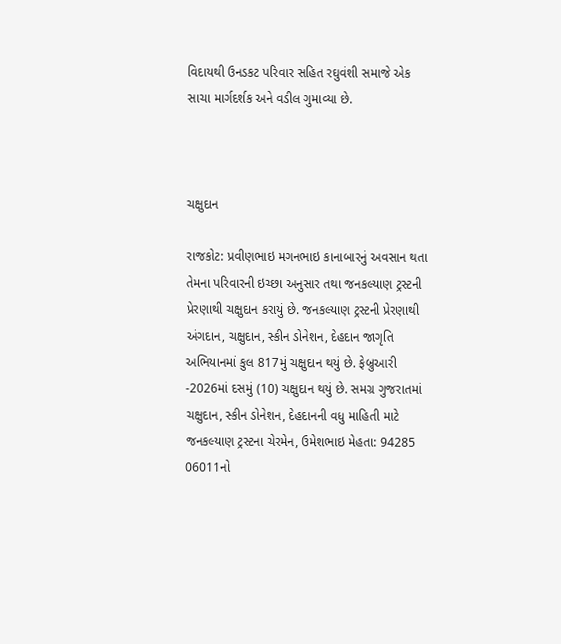વિદાયથી ઉનડકટ પરિવાર સહિત રઘુવંશી સમાજે એક સાચા માર્ગદર્શક અને વડીલ ગુમાવ્યા છે.



ચક્ષુદાન

રાજકોટ: પ્રવીણભાઇ મગનભાઇ કાનાબારનું અવસાન થતા તેમના પરિવારની ઇચ્છા અનુસાર તથા જનકલ્યાણ ટ્રસ્ટની પ્રેરણાથી ચક્ષુદાન કરાયું છે. જનકલ્યાણ ટ્રસ્ટની પ્રેરણાથી અંગદાન, ચક્ષુદાન, સ્કીન ડોનેશન, દેહદાન જાગૃતિ અભિયાનમાં કુલ 817મું ચક્ષુદાન થયું છે. ફેબ્રુઆરી -2026માં દસમું (10) ચક્ષુદાન થયું છે. સમગ્ર ગુજરાતમાં ચક્ષુદાન, સ્કીન ડોનેશન, દેહદાનની વધુ માહિતી માટે જનકલ્યાણ ટ્રસ્ટના ચેરમેન, ઉમેશભાઇ મેહતા: 94285 06011નો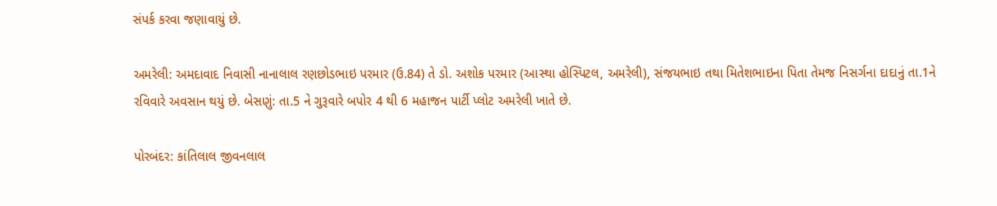સંપર્ક કરવા જણાવાયું છે.

અમરેલી: અમદાવાદ નિવાસી નાનાલાલ રણછોડભાઇ પરમાર (ઉ.84) તે ડો. અશોક પરમાર (આસ્થા હોસ્પિટલ, અમરેલી), સંજયભાઇ તથા મિતેશભાઇના પિતા તેમજ નિસર્ગના દાદાનું તા.1ને રવિવારે અવસાન થયું છે. બેસણું: તા.5 ને ગુરૂવારે બપોર 4 થી 6 મહાજન પાર્ટી પ્લોટ અમરેલી ખાતે છે.

પોરબંદર: કાંતિલાલ જીવનલાલ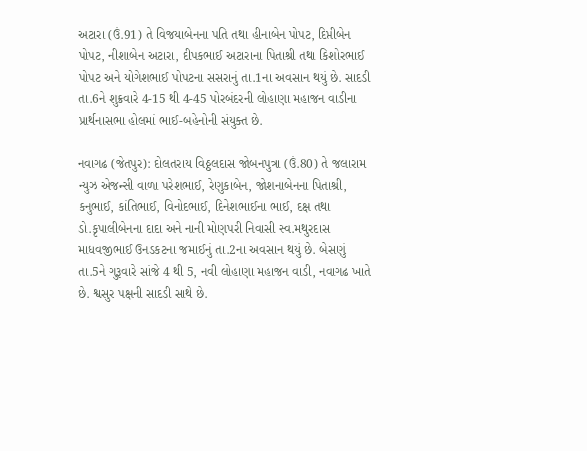અટારા (ઉં.91) તે વિજયાબેનના પતિ તથા હીનાબેન પોપટ, દિપ્તીબેન પોપટ, નીશાબેન અટારા, દીપકભાઈ અટારાના પિતાશ્રી તથા કિશોરભાઈ પોપટ અને યોગેશભાઈ પોપટના સસરાનું તા.1ના અવસાન થયું છે. સાદડી તા.6ને શુક્રવારે 4-15 થી 4-45 પોરબંદરની લોહાણા મહાજન વાડીના પ્રાર્થનાસભા હોલમાં ભાઈ-બહેનોની સંયુક્ત છે.

નવાગઢ (જેતપુર): દોલતરાય વિઠ્ઠલદાસ જોબનપુત્રા (ઉં.80) તે જલારામ ન્યુઝ એજન્સી વાળા પરેશભાઈ, રેણુકાબેન, જોશનાબેનના પિતાશ્રી, કનુભાઈ, કાંતિભાઈ, વિનોદભાઈ, દિનેશભાઈના ભાઈ, દક્ષ તથા ડો.કૃપાલીબેનના દાદા અને નાની મોણપરી નિવાસી સ્વ.મથુરદાસ માધવજીભાઈ ઉનડકટના જમાઈનું તા.2ના અવસાન થયું છે. બેસણું તા.5ને ગુરૂવારે સાંજે 4 થી 5, નવી લોહાણા મહાજન વાડી, નવાગઢ ખાતે છે. શ્વસુર પક્ષની સાદડી સાથે છે.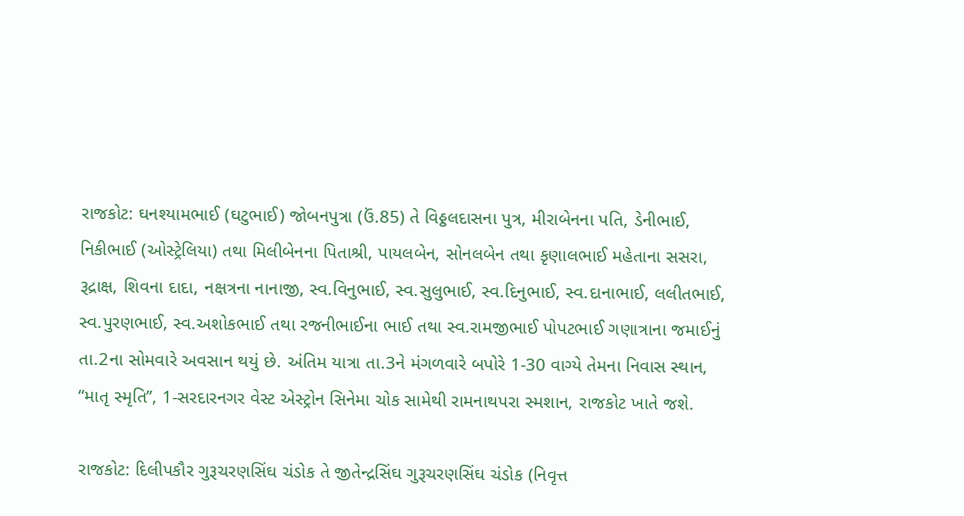રાજકોટ: ઘનશ્યામભાઈ (ઘટુભાઈ) જોબનપુત્રા (ઉં.85) તે વિઠ્ઠલદાસના પુત્ર, મીરાબેનના પતિ, ડેનીભાઈ, નિકીભાઈ (ઓસ્ટ્રેલિયા) તથા મિલીબેનના પિતાશ્રી, પાયલબેન, સોનલબેન તથા કૃણાલભાઈ મહેતાના સસરા, રૂદ્રાક્ષ, શિવના દાદા, નક્ષત્રના નાનાજી, સ્વ.વિનુભાઈ, સ્વ.સુલુભાઈ, સ્વ.દિનુભાઈ, સ્વ.દાનાભાઈ, લલીતભાઈ, સ્વ.પુરણભાઈ, સ્વ.અશોકભાઈ તથા રજનીભાઈના ભાઈ તથા સ્વ.રામજીભાઈ પોપટભાઈ ગણાત્રાના જમાઈનું તા.2ના સોમવારે અવસાન થયું છે. અંતિમ યાત્રા તા.3ને મંગળવારે બપોરે 1-30 વાગ્યે તેમના નિવાસ સ્થાન, “માતૃ સ્મૃતિ’’, 1-સરદારનગર વેસ્ટ એસ્ટ્રોન સિનેમા ચોક સામેથી રામનાથપરા સ્મશાન, રાજકોટ ખાતે જશે.

રાજકોટ: દિલીપકૌર ગુરૂચરણસિંઘ ચંડોક તે જીતેન્દ્રસિંઘ ગુરૂચરણસિંઘ ચંડોક (નિવૃત્ત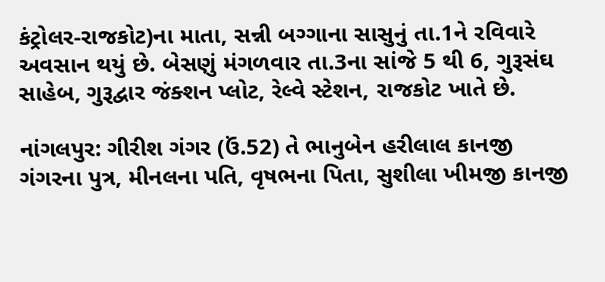કંટ્રોલર-રાજકોટ)ના માતા, સન્ની બગ્ગાના સાસુનું તા.1ને રવિવારે અવસાન થયું છે. બેસણું મંગળવાર તા.3ના સાંજે 5 થી 6, ગુરૂસંઘ સાહેબ, ગુરૂદ્વાર જંક્શન પ્લોટ, રેલ્વે સ્ટેશન, રાજકોટ ખાતે છે.

નાંગલપુર: ગીરીશ ગંગર (ઉં.52) તે ભાનુબેન હરીલાલ કાનજી ગંગરના પુત્ર, મીનલના પતિ, વૃષભના પિતા, સુશીલા ખીમજી કાનજી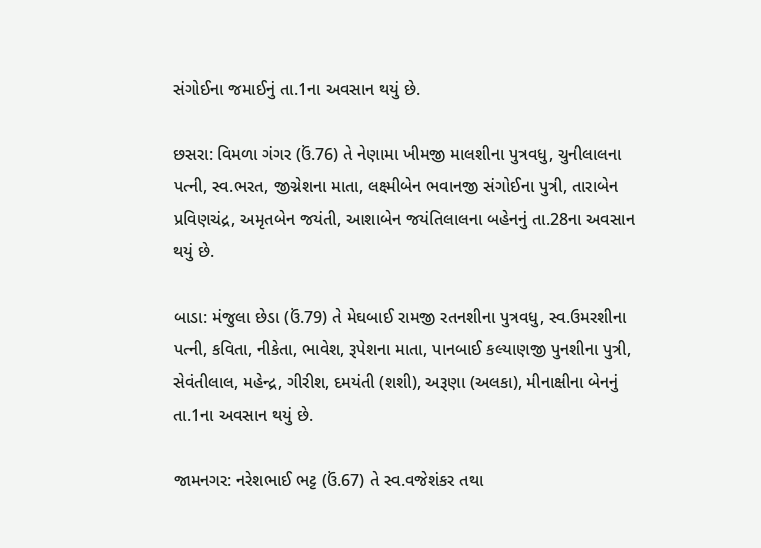સંગોઈના જમાઈનું તા.1ના અવસાન થયું છે.

છસરા: વિમળા ગંગર (ઉં.76) તે નેણામા ખીમજી માલશીના પુત્રવધુ, ચુનીલાલના પત્ની, સ્વ.ભરત, જીગ્નેશના માતા, લક્ષ્મીબેન ભવાનજી સંગોઈના પુત્રી, તારાબેન પ્રવિણચંદ્ર, અમૃતબેન જયંતી, આશાબેન જયંતિલાલના બહેનનું તા.28ના અવસાન થયું છે.

બાડા: મંજુલા છેડા (ઉં.79) તે મેઘબાઈ રામજી રતનશીના પુત્રવધુ, સ્વ.ઉમરશીના પત્ની, કવિતા, નીકેતા, ભાવેશ, રૂપેશના માતા, પાનબાઈ કલ્યાણજી પુનશીના પુત્રી, સેવંતીલાલ, મહેન્દ્ર, ગીરીશ, દમયંતી (શશી), અરૂણા (અલકા), મીનાક્ષીના બેનનું તા.1ના અવસાન થયું છે.

જામનગર: નરેશભાઈ ભટ્ટ (ઉં.67) તે સ્વ.વજેશંકર તથા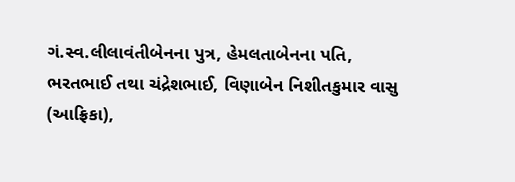ગં.સ્વ.લીલાવંતીબેનના પુત્ર, હેમલતાબેનના પતિ, ભરતભાઈ તથા ચંદ્રેશભાઈ, વિણાબેન નિશીતકુમાર વાસુ (આફ્રિકા),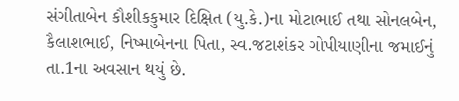સંગીતાબેન કૌશીકકુમાર દિક્ષિત (યુ.કે.)ના મોટાભાઈ તથા સોનલબેન, કૈલાશભાઈ, નિષ્માબેનના પિતા, સ્વ.જટાશંકર ગોપીયાણીના જમાઈનું તા.1ના અવસાન થયું છે.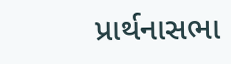પ્રાર્થનાસભા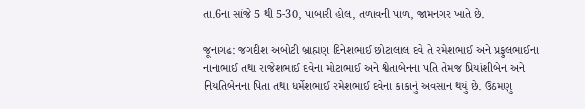તા.6ના સાંજે 5 થી 5-30, પાબારી હોલ, તળાવની પાળ, જામનગર ખાતે છે.

જૂનાગઢ: જગદીશ અબોટી બ્રાહ્મણ દિનેશભાઈ છોટાલાલ દવે તે રમેશભાઈ અને પ્રફુલભાઈના નાનાભાઈ તથા રાજેશભાઈ દવેના મોટાભાઈ અને શ્વેતાબેનના પતિ તેમજ પ્રિયાંશીબેન અને નિયતિબેનના પિતા તથા ધર્મેશભાઈ રમેશભાઈ દવેના કાકાનું અવસાન થયું છે. ઉઠમણુ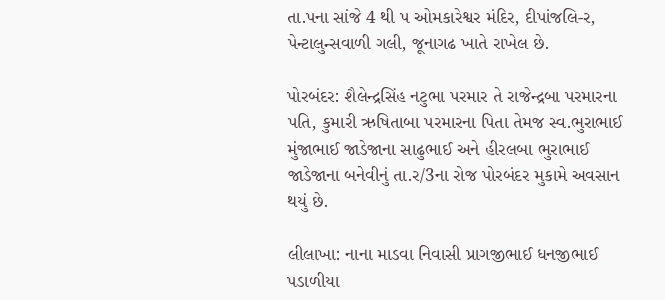તા.પના સાંજે 4 થી પ ઓમકારેશ્વર મંદિર, દીપાંજલિ-ર, પેન્ટાલુન્સવાળી ગલી, જૂનાગઢ ખાતે રાખેલ છે.

પોરબંદર: શૈલેન્દ્રસિંહ નટુભા પરમાર તે રાજેન્દ્રબા પરમારના પતિ, કુમારી ઋષિતાબા પરમારના પિતા તેમજ સ્વ.ભુરાભાઈ મુંજાભાઈ જાડેજાના સાઢુભાઈ અને હીરલબા ભુરાભાઈ જાડેજાના બનેવીનું તા.ર/3ના રોજ પોરબંદર મુકામે અવસાન થયું છે.

લીલાખા: નાના માડવા નિવાસી પ્રાગજીભાઈ ધનજીભાઈ પડાળીયા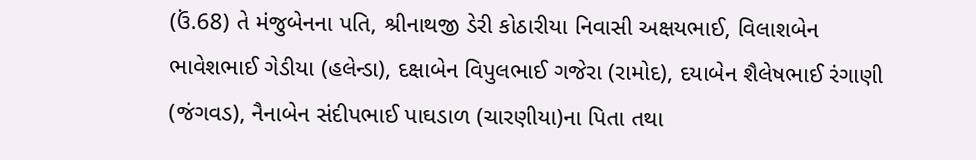(ઉં.68) તે મંજુબેનના પતિ, શ્રીનાથજી ડેરી કોઠારીયા નિવાસી અક્ષયભાઈ, વિલાશબેન ભાવેશભાઈ ગેડીયા (હલેન્ડા), દક્ષાબેન વિપુલભાઈ ગજેરા (રામોદ), દયાબેન શૈલેષભાઈ રંગાણી (જંગવડ), નૈનાબેન સંદીપભાઈ પાઘડાળ (ચારણીયા)ના પિતા તથા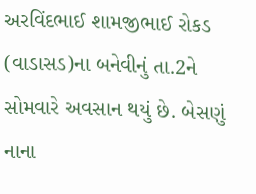અરવિંદભાઈ શામજીભાઈ રોકડ (વાડાસડ)ના બનેવીનું તા.2ને સોમવારે અવસાન થયું છે. બેસણું નાના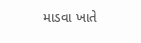માડવા ખાતે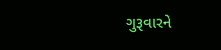ગુરૂવારને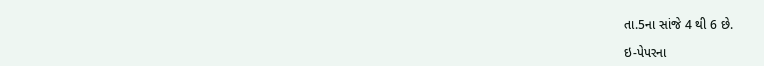તા.5ના સાંજે 4 થી 6 છે.

ઇ-પેપરના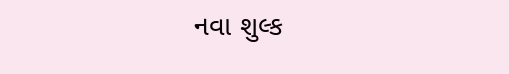નવા શુલ્ક